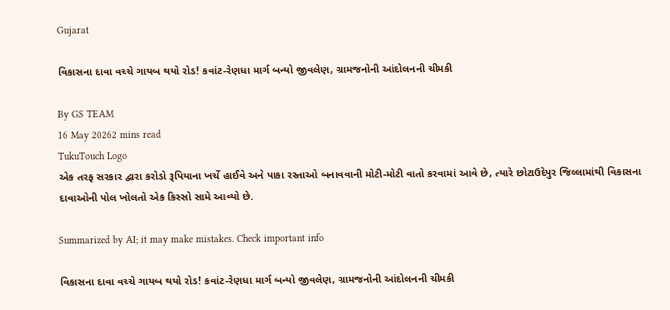Gujarat

વિકાસના દાવા વચ્ચે ગાયબ થયો રોડ! કવાંટ-રેણધા માર્ગ બન્યો જીવલેણ, ગ્રામજનોની આંદોલનની ચીમકી

By GS TEAM
16 May 20262 mins read
TukuTouch Logo
એક તરફ સરકાર દ્વારા કરોડો રૂપિયાના ખર્ચે હાઈવે અને પાકા રસ્તાઓ બનાવવાની મોટી-મોટી વાતો કરવામાં આવે છે, ત્યારે છોટાઉદેપુર જિલ્લામાંથી વિકાસના દાવાઓની પોલ ખોલતો એક કિસ્સો સામે આવ્યો છે.

Summarized by AI; it may make mistakes. Check important info

વિકાસના દાવા વચ્ચે ગાયબ થયો રોડ! કવાંટ-રેણધા માર્ગ બન્યો જીવલેણ, ગ્રામજનોની આંદોલનની ચીમકી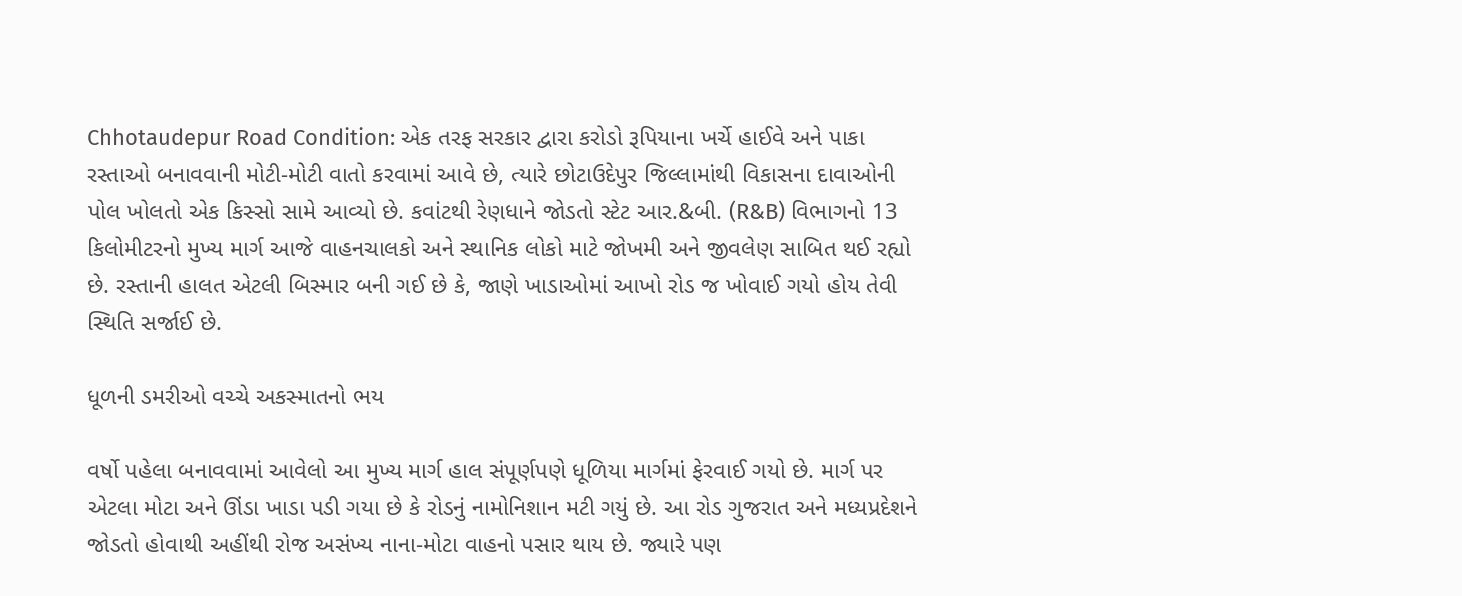Chhotaudepur Road Condition: એક તરફ સરકાર દ્વારા કરોડો રૂપિયાના ખર્ચે હાઈવે અને પાકા રસ્તાઓ બનાવવાની મોટી-મોટી વાતો કરવામાં આવે છે, ત્યારે છોટાઉદેપુર જિલ્લામાંથી વિકાસના દાવાઓની પોલ ખોલતો એક કિસ્સો સામે આવ્યો છે. કવાંટથી રેણધાને જોડતો સ્ટેટ આર.&બી. (R&B) વિભાગનો 13 કિલોમીટરનો મુખ્ય માર્ગ આજે વાહનચાલકો અને સ્થાનિક લોકો માટે જોખમી અને જીવલેણ સાબિત થઈ રહ્યો છે. રસ્તાની હાલત એટલી બિસ્માર બની ગઈ છે કે, જાણે ખાડાઓમાં આખો રોડ જ ખોવાઈ ગયો હોય તેવી સ્થિતિ સર્જાઈ છે.

ધૂળની ડમરીઓ વચ્ચે અકસ્માતનો ભય

વર્ષો પહેલા બનાવવામાં આવેલો આ મુખ્ય માર્ગ હાલ સંપૂર્ણપણે ધૂળિયા માર્ગમાં ફેરવાઈ ગયો છે. માર્ગ પર એટલા મોટા અને ઊંડા ખાડા પડી ગયા છે કે રોડનું નામોનિશાન મટી ગયું છે. આ રોડ ગુજરાત અને મધ્યપ્રદેશને જોડતો હોવાથી અહીંથી રોજ અસંખ્ય નાના-મોટા વાહનો પસાર થાય છે. જ્યારે પણ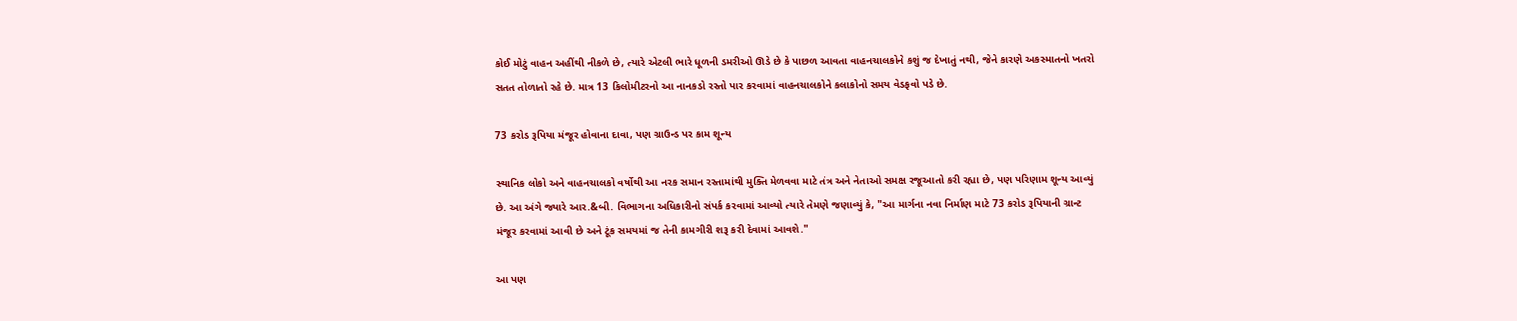કોઈ મોટું વાહન અહીંથી નીકળે છે, ત્યારે એટલી ભારે ધૂળની ડમરીઓ ઊડે છે કે પાછળ આવતા વાહનચાલકોને કશું જ દેખાતું નથી, જેને કારણે અકસ્માતનો ખતરો સતત તોળાતો રહે છે. માત્ર 13 કિલોમીટરનો આ નાનકડો રસ્તો પાર કરવામાં વાહનચાલકોને કલાકોનો સમય વેડફવો પડે છે.

73 કરોડ રૂપિયા મંજૂર હોવાના દાવા, પણ ગ્રાઉન્ડ પર કામ શૂન્ય

સ્થાનિક લોકો અને વાહનચાલકો વર્ષોથી આ નરક સમાન રસ્તામાંથી મુક્તિ મેળવવા માટે તંત્ર અને નેતાઓ સમક્ષ રજૂઆતો કરી રહ્યા છે, પણ પરિણામ શૂન્ય આવ્યું છે. આ અંગે જ્યારે આર.&બી. વિભાગના અધિકારીનો સંપર્ક કરવામાં આવ્યો ત્યારે તેમણે જણાવ્યું કે, "આ માર્ગના નવા નિર્માણ માટે 73 કરોડ રૂપિયાની ગ્રાન્ટ મંજૂર કરવામાં આવી છે અને ટૂંક સમયમાં જ તેની કામગીરી શરૂ કરી દેવામાં આવશે."

આ પણ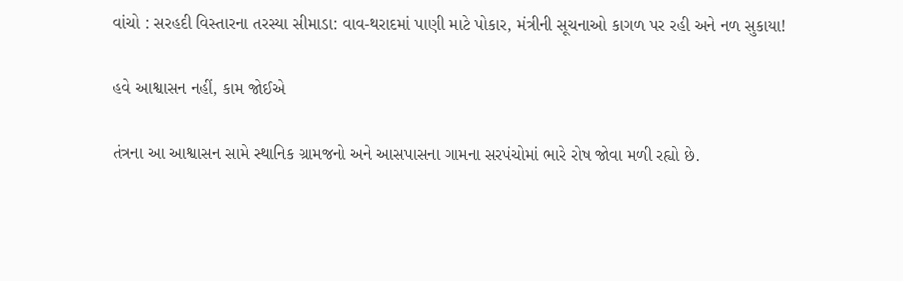વાંચો : સરહદી વિસ્તારના તરસ્યા સીમાડા: વાવ-થરાદમાં પાણી માટે પોકાર, મંત્રીની સૂચનાઓ કાગળ પર રહી અને નળ સુકાયા!

હવે આશ્વાસન નહીં, કામ જોઈએ

તંત્રના આ આશ્વાસન સામે સ્થાનિક ગ્રામજનો અને આસપાસના ગામના સરપંચોમાં ભારે રોષ જોવા મળી રહ્યો છે.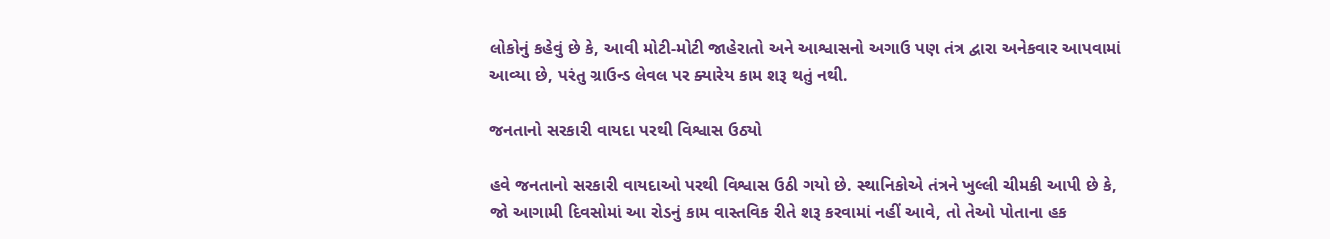લોકોનું કહેવું છે કે, આવી મોટી-મોટી જાહેરાતો અને આશ્વાસનો અગાઉ પણ તંત્ર દ્વારા અનેકવાર આપવામાં આવ્યા છે, પરંતુ ગ્રાઉન્ડ લેવલ પર ક્યારેય કામ શરૂ થતું નથી.

જનતાનો સરકારી વાયદા પરથી વિશ્વાસ ઉઠ્યો

હવે જનતાનો સરકારી વાયદાઓ પરથી વિશ્વાસ ઉઠી ગયો છે. સ્થાનિકોએ તંત્રને ખુલ્લી ચીમકી આપી છે કે, જો આગામી દિવસોમાં આ રોડનું કામ વાસ્તવિક રીતે શરૂ કરવામાં નહીં આવે, તો તેઓ પોતાના હક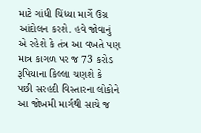માટે ગાંધી ચિંધ્યા માર્ગે ઉગ્ર આંદોલન કરશે. હવે જોવાનું એ રહેશે કે તંત્ર આ વખતે પણ માત્ર કાગળ પર જ 73 કરોડ રૂપિયાના કિલ્લા ચણશે કે પછી સરહદી વિસ્તારના લોકોને આ જોખમી માર્ગથી સાચે જ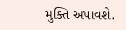મુક્તિ અપાવશે.